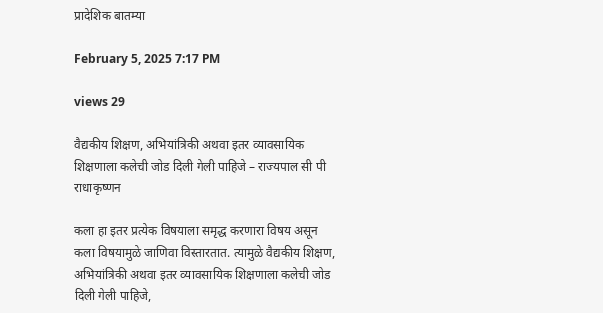प्रादेशिक बातम्या

February 5, 2025 7:17 PM

views 29

वैद्यकीय शिक्षण, अभियांत्रिकी अथवा इतर व्यावसायिक शिक्षणाला कलेची जोड दिली गेली पाहिजे – राज्यपाल सी पी राधाकृष्णन

कला हा इतर प्रत्येक विषयाला समृद्ध करणारा विषय असून कला विषयामुळे जाणिवा विस्तारतात. त्यामुळे वैद्यकीय शिक्षण, अभियांत्रिकी अथवा इतर व्यावसायिक शिक्षणाला कलेची जोड दिली गेली पाहिजे,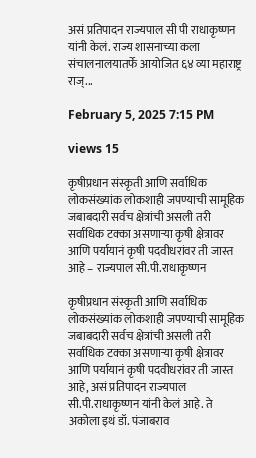असं प्रतिपादन राज्यपाल सी पी राधाकृष्णन यांनी केलं. राज्य शासनाच्या कला संचालनालयातर्फे आयोजित ६४ व्या महाराष्ट्र राज्...

February 5, 2025 7:15 PM

views 15

कृषीप्रधान संस्कृती आणि सर्वाधिक लोकसंख्यांक लोकशाही जपण्याची सामूहिक जबाबदारी सर्वच क्षेत्रांची असली तरी सर्वाधिक टक्का असणाऱ्या कृषी क्षेत्रावर आणि पर्यायानं कृषी पदवीधरांवर ती जास्त आहे – राज्यपाल सी.पी.राधाकृष्णन

कृषीप्रधान संस्कृती आणि सर्वाधिक लोकसंख्यांक लोकशाही जपण्याची सामूहिक जबाबदारी सर्वच क्षेत्रांची असली तरी सर्वाधिक टक्का असणाऱ्या कृषी क्षेत्रावर आणि पर्यायानं कृषी पदवीधरांवर ती जास्त आहे, असं प्रतिपादन राज्यपाल सी.पी.राधाकृष्णन यांनी केलं आहे. ते अकोला इथं डॉ. पंजाबराव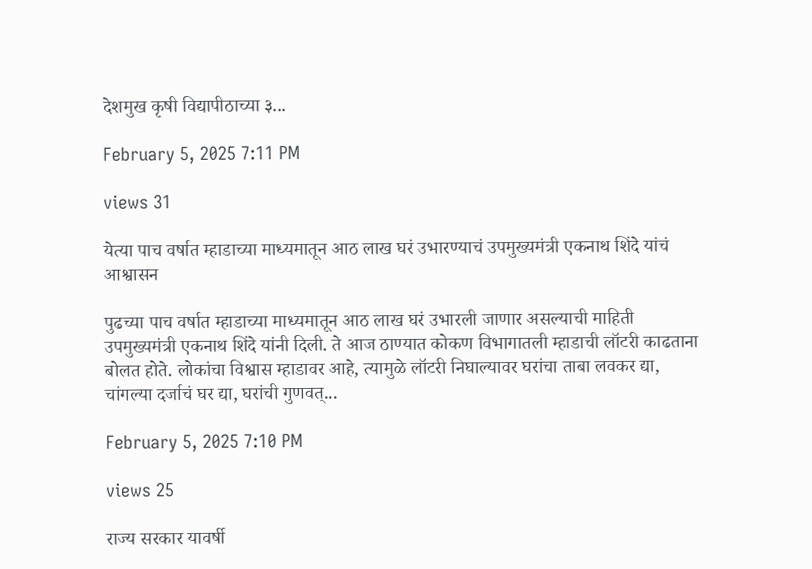देशमुख कृषी विद्यापीठाच्या ३...

February 5, 2025 7:11 PM

views 31

येत्या पाच वर्षात म्हाडाच्या माध्यमातून आठ लाख घरं उभारण्याचं उपमुख्यमंत्री एकनाथ शिंदे यांचं आश्वासन

पुढच्या पाच वर्षात म्हाडाच्या माध्यमातून आठ लाख घरं उभारली जाणार असल्याची माहिती उपमुख्यमंत्री एकनाथ शिंदे यांनी दिली. ते आज ठाण्यात कोकण विभागातली म्हाडाची लॉटरी काढताना बोलत होते. लोकांचा विश्वास म्हाडावर आहे, त्यामुळे लॉटरी निघाल्यावर घरांचा ताबा लवकर द्या, चांगल्या दर्जाचं घर द्या, घरांची गुणवत्...

February 5, 2025 7:10 PM

views 25

राज्य सरकार यावर्षी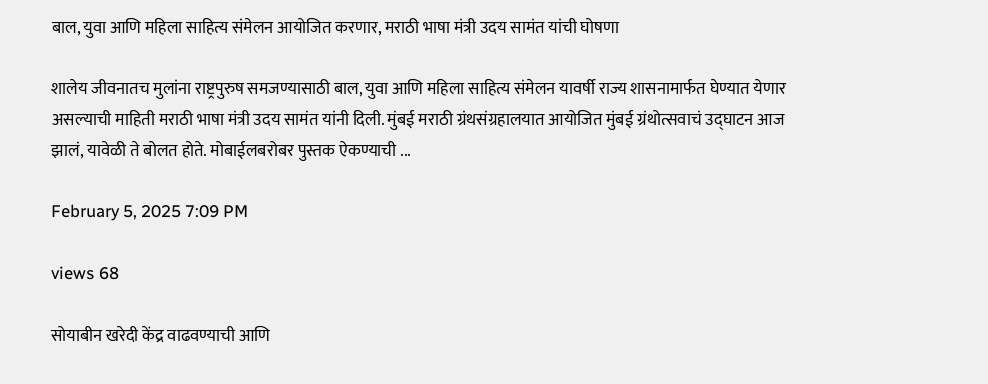बाल, युवा आणि महिला साहित्य संमेलन आयोजित करणार, मराठी भाषा मंत्री उदय सामंत यांची घोषणा

शालेय जीवनातच मुलांना राष्ट्रपुरुष समजण्यासाठी बाल, युवा आणि महिला साहित्य संमेलन यावर्षी राज्य शासनामार्फत घेण्यात येणार असल्याची माहिती मराठी भाषा मंत्री उदय सामंत यांनी दिली. मुंबई मराठी ग्रंथसंग्रहालयात आयोजित मुंबई ग्रंथोत्सवाचं उद्घाटन आज झालं, यावेळी ते बोलत होते. मोबाईलबरोबर पुस्तक ऐकण्याची ...

February 5, 2025 7:09 PM

views 68

सोयाबीन खरेदी केंद्र वाढवण्याची आणि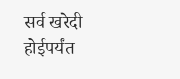सर्व खरेदी होईपर्यंत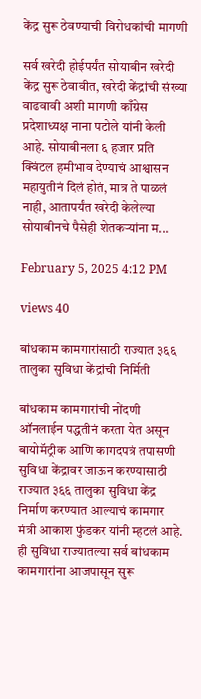केंद्र सुरू ठेवण्याची विरोधकांची मागणी

सर्व खरेदी होईपर्यंत सोयाबीन खरेदी केंद्र सुरू ठेवावीत, खरेदी केंद्रांची संख्या वाढवावी अशी मागणी काँग्रेस प्रदेशाध्यक्ष नाना पटोले यांनी केली आहे. सोयाबीनला ६ हजार प्रति क्विंटल हमीभाव देण्याचं आश्वासन महायुतीनं दिलं होतं, मात्र ते पाळलं नाही, आतापर्यंत खरेदी केलेल्या सोयाबीनचे पैसेही शेतकऱ्यांना म...

February 5, 2025 4:12 PM

views 40

बांधकाम कामगारांसाठी राज्यात ३६६ तालुका सुविधा केंद्रांची निर्मिती

बांधकाम कामगारांची नोंदणी ऑनलाईन पद्धतीनं करता येत असून बायोमॅट्रीक आणि कागदपत्रं तपासणी सुविधा केंद्रावर जाऊन करण्यासाठी राज्यात ३६६ तालुका सुविधा केंद्र निर्माण करण्यात आल्याचं कामगार मंत्री आकाश फुंडकर यांनी म्हटलं आहे. ही सुविधा राज्यातल्या सर्व बांधकाम कामगारांना आजपासून सुरू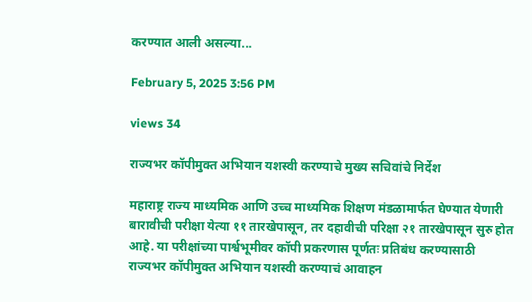करण्यात आली असल्या...

February 5, 2025 3:56 PM

views 34

राज्यभर कॉपीमुक्त अभियान यशस्वी करण्याचे मुख्य सचिवांचे निर्देश

महाराष्ट्र राज्य माध्यमिक आणि उच्च माध्यमिक शिक्षण मंडळामार्फत घेण्यात येणारी बारावीची परीक्षा येत्या ११ तारखेपासून, तर दहावीची परिक्षा २१ तारखेपासून सुरु होत आहे. या परीक्षांच्या पार्श्वभूमीवर कॉपी प्रकरणास पूर्णतः प्रतिबंध करण्यासाठी राज्यभर कॉपीमुक्त अभियान यशस्वी करण्याचं आवाहन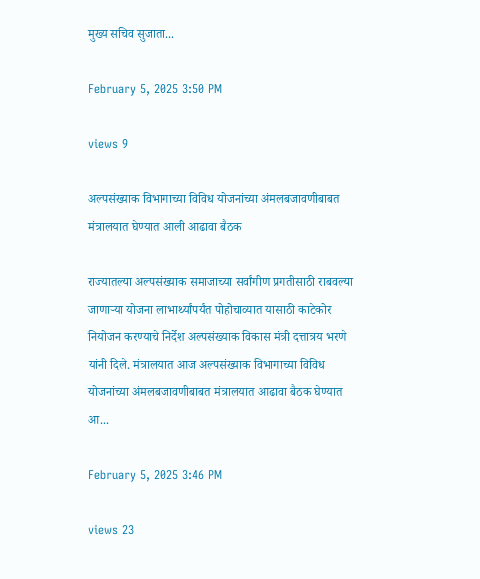मुख्य सचिव सुजाता...

February 5, 2025 3:50 PM

views 9

अल्पसंख्याक विभागाच्या विविध योजनांच्या अंमलबजावणीबाबत मंत्रालयात घेण्यात आली आढावा बैठक

राज्यातल्या अल्पसंख्याक समाजाच्या सर्वांगीण प्रगतीसाठी राबवल्या जाणाऱ्या योजना लाभार्थ्यांपर्यंत पोहोचाव्यात यासाठी काटेकोर नियोजन करण्याचे निर्देश अल्पसंख्याक विकास मंत्री दत्तात्रय भरणे यांनी दिले. मंत्रालयात आज अल्पसंख्याक विभागाच्या विविध योजनांच्या अंमलबजावणीबाबत मंत्रालयात आढावा बैठक घेण्यात आ...

February 5, 2025 3:46 PM

views 23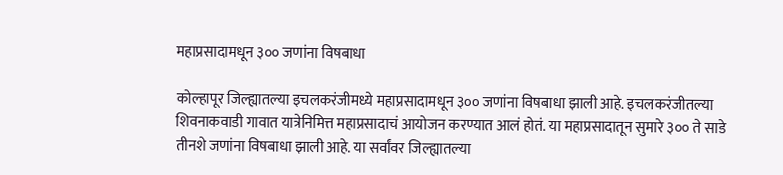महाप्रसादामधून ३०० जणांना विषबाधा

कोल्हापूर जिल्ह्यातल्या इचलकरंजीमध्ये महाप्रसादामधून ३०० जणांना विषबाधा झाली आहे. इचलकरंजीतल्या शिवनाकवाडी गावात यात्रेनिमित्त महाप्रसादाचं आयोजन करण्यात आलं होतं. या महाप्रसादातून सुमारे ३०० ते साडे तीनशे जणांना विषबाधा झाली आहे. या सर्वांवर जिल्ह्यातल्या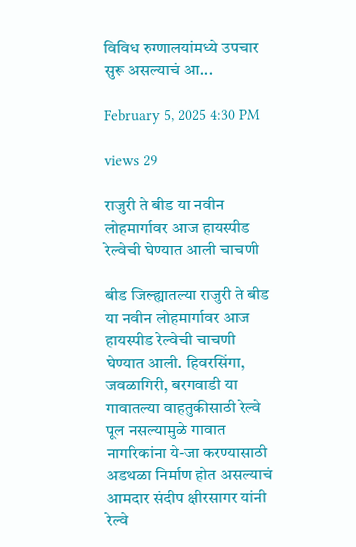विविध रुग्णालयांमध्ये उपचार सुरू असल्याचं आ...

February 5, 2025 4:30 PM

views 29

राजुरी ते बीड या नवीन लोहमार्गावर आज हायस्पीड रेल्वेची घेण्यात आली चाचणी

बीड जिल्ह्यातल्या राजुरी ते बीड या नवीन लोहमार्गावर आज हायस्पीड रेल्वेची चाचणी घेण्यात आली. हिवरसिंगा, जवळागिरी, बरगवाडी या गावातल्या वाहतुकीसाठी रेल्वे पूल नसल्यामुळे गावात नागरिकांना ये-जा करण्यासाठी अडथळा निर्माण होत असल्याचं आमदार संदीप क्षीरसागर यांनी रेल्वे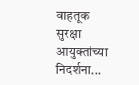वाहतूक सुरक्षा आयुक्तांच्या निदर्शना...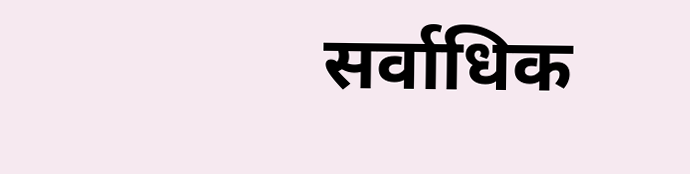सर्वाधिक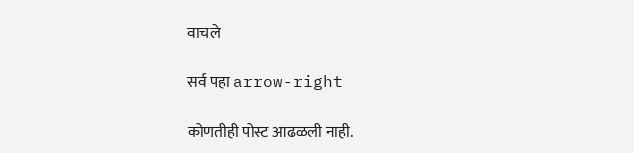वाचले

सर्व पहा arrow-right

कोणतीही पोस्ट आढळली नाही.